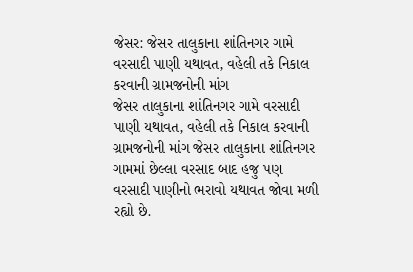જેસર: જેસર તાલુકાના શાંતિનગર ગામે વરસાદી પાણી યથાવત, વહેલી તકે નિકાલ કરવાની ગ્રામજનોની માંગ
જેસર તાલુકાના શાંતિનગર ગામે વરસાદી પાણી યથાવત, વહેલી તકે નિકાલ કરવાની ગ્રામજનોની માંગ જેસર તાલુકાના શાંતિનગર ગામમાં છેલ્લા વરસાદ બાદ હજુ પણ વરસાદી પાણીનો ભરાવો યથાવત જોવા મળી રહ્યો છે.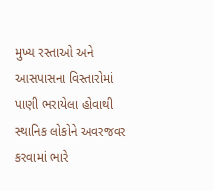મુખ્ય રસ્તાઓ અને આસપાસના વિસ્તારોમાં પાણી ભરાયેલા હોવાથી સ્થાનિક લોકોને અવરજવર કરવામાં ભારે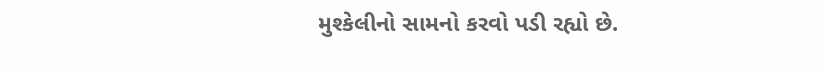મુશ્કેલીનો સામનો કરવો પડી રહ્યો છે.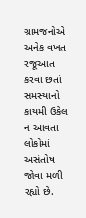ગ્રામજનોએ અનેક વખત રજૂઆત કરવા છતાં સમસ્યાનો કાયમી ઉકેલ ન આવતા લોકોમાં અસંતોષ જોવા મળી રહ્યો છે.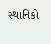સ્થાનિકો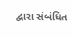દ્વારા સંબંધિત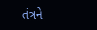તંત્રને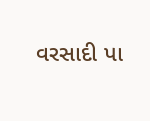વરસાદી પા